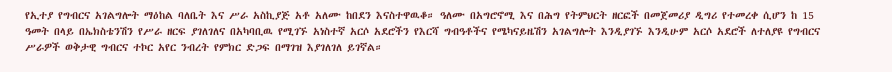የኢተያ የግብርና አገልግሎት ማዕከል ባለቤት እና ሥራ አስኪያጅ አቶ አለሙ ከበደን እናስተዋዉቆ። ዓለሙ በአግሮኖሚ እና በሕግ የትምህርት ዘርፎች በመጀመሪያ ዲግሪ የተመረቀ ሲሆን ከ 15 ዓመት በላይ በኤክስቴንሽን የሥራ ዘርፍ ያገለገለና በአካባቢዉ የሚገኙ አነስተኛ አርሶ አደሮችን የእርሻ ግብዓቶችና የሜካናይዜሽን አገልግሎት እንዲያገኙ እንዲሁም አርሶ አደሮች ለተለያዩ የግብርና ሥራዎች ወቅታዊ ግብርና ተኮር አየር ንብረት የምክር ድጋፍ በማገዝ እያገለገለ ይገኛል።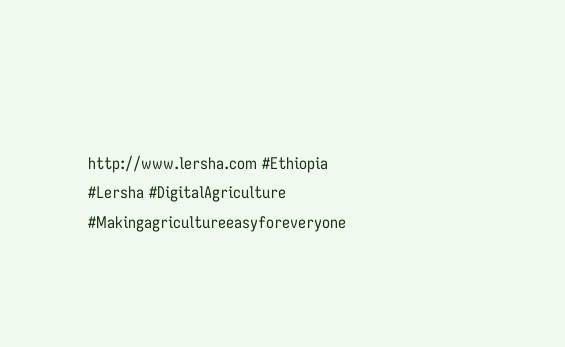http://www.lersha.com #Ethiopia #Lersha #DigitalAgriculture #Makingagricultureeasyforeveryone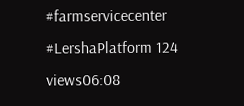#farmservicecenter #LershaPlatform 124 views06:08